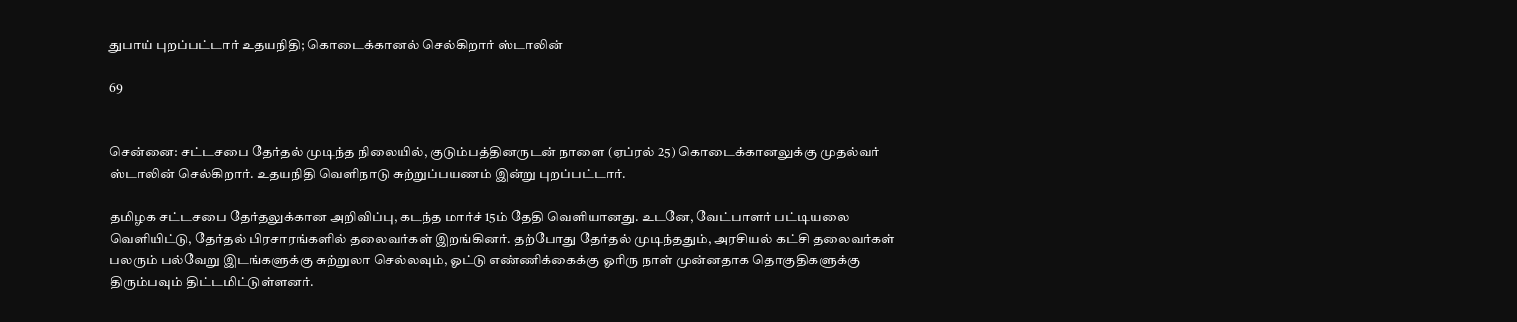துபாய் புறப்பட்டார் உதயநிதி; கொடைக்கானல் செல்கிறார் ஸ்டாலின்

69


சென்னை: சட்டசபை தேர்தல் முடிந்த நிலையில், குடும்பத்தினருடன் நாளை (ஏப்ரல் 25) கொடைக்கானலுக்கு முதல்வர் ஸ்டாலின் செல்கிறார். உதயநிதி வெளிநாடு சுற்றுப்பயணம் இன்று புறப்பட்டார்.

தமிழக சட்டசபை தேர்தலுக்கான அறிவிப்பு, கடந்த மார்ச் 15ம் தேதி வெளியானது. உடனே, வேட்பாளர் பட்டியலை வெளியிட்டு, தேர்தல் பிரசாரங்களில் தலைவர்கள் இறங்கினர். தற்போது தேர்தல் முடிந்ததும், அரசியல் கட்சி தலைவர்கள் பலரும் பல்வேறு இடங்களுக்கு சுற்றுலா செல்லவும், ஓட்டு எண்ணிக்கைக்கு ஓரிரு நாள் முன்னதாக தொகுதிகளுக்கு திரும்பவும் திட்டமிட்டுள்ளனர்.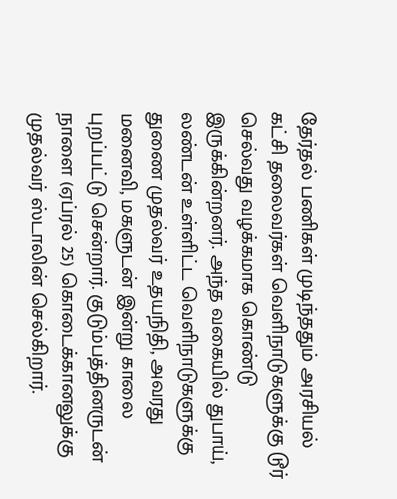தேர்தல் பணிகள் முடிந்ததும் அரசியல் கட்சி தலைவர்கள் வெளிநாடுகளுக்கு டூர் செல்வது வழக்கமாக கொண்டு இருக்கின்றனர். அந்த வகையில் துபாய், லண்டன் உள்ளிட்ட வெளிநாடுகளுக்கு துணை முதல்வர் உதயநிதி, அவரது மனைவி, மகளுடன் இன்று காலை புறப்பட்டு சென்றார். குடும்பத்தினருடன் நாளை (ஏப்ரல் 25) கொடைக்கானலுக்கு முதல்வர் ஸ்டாலின் செல்கிறார்.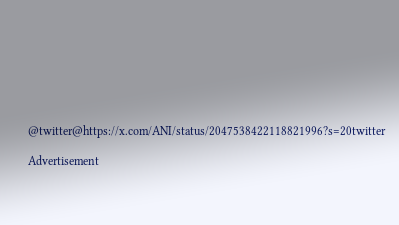@twitter@https://x.com/ANI/status/2047538422118821996?s=20twitter

Advertisement